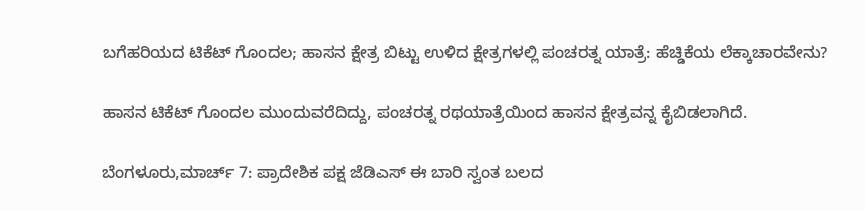ಬಗೆಹರಿಯದ ಟಿಕೆಟ್ ಗೊಂದಲ; ಹಾಸನ ಕ್ಷೇತ್ರ ಬಿಟ್ಟು ಉಳಿದ ಕ್ಷೇತ್ರಗಳಲ್ಲಿ ಪಂಚರತ್ನ ಯಾತ್ರೆ: ಹೆಚ್ಡಿಕೆಯ ಲೆಕ್ಕಾಚಾರವೇನು?

ಹಾಸನ ಟಿಕೆಟ್ ಗೊಂದಲ ಮುಂದುವರೆದಿದ್ದು, ಪಂಚರತ್ನ ರಥಯಾತ್ರೆಯಿಂದ ಹಾಸನ ಕ್ಷೇತ್ರವನ್ನ ಕೈಬಿಡಲಾಗಿದೆ.

ಬೆಂಗಳೂರು,ಮಾರ್ಚ್ 7: ಪ್ರಾದೇಶಿಕ ಪಕ್ಷ ಜೆಡಿಎಸ್ ಈ ಬಾರಿ ಸ್ವಂತ ಬಲದ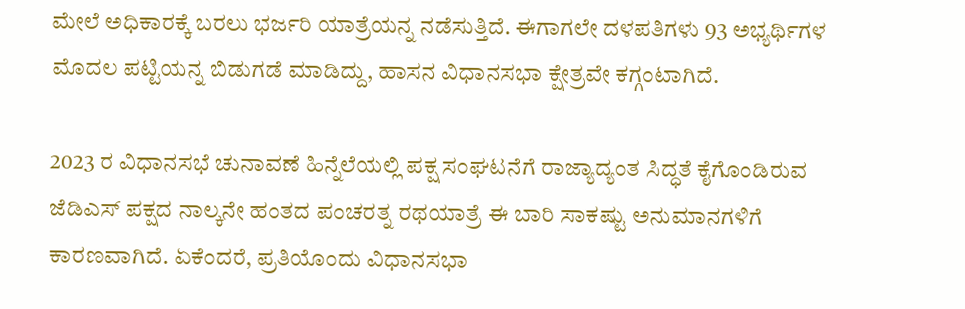ಮೇಲೆ ಅಧಿಕಾರಕ್ಕೆ ಬರಲು ಭರ್ಜರಿ ಯಾತ್ರೆಯನ್ನ ನಡೆಸುತ್ತಿದೆ. ಈಗಾಗಲೇ ದಳಪತಿಗಳು 93 ಅಭ್ಯರ್ಥಿಗಳ ಮೊದಲ ಪಟ್ಟಿಯನ್ನ ಬಿಡುಗಡೆ ಮಾಡಿದ್ದು, ಹಾಸನ ವಿಧಾನಸಭಾ ಕ್ಷೇತ್ರವೇ ಕಗ್ಗಂಟಾಗಿದೆ.

2023 ರ ವಿಧಾನಸಭೆ ಚುನಾವಣೆ ಹಿನ್ನೆಲೆಯಲ್ಲಿ ಪಕ್ಷ ಸಂಘಟನೆಗೆ ರಾಜ್ಯಾದ್ಯಂತ ಸಿದ್ಧತೆ ಕೈಗೊಂಡಿರುವ ಜೆಡಿಎಸ್‌ ಪಕ್ಷದ ನಾಲ್ಕನೇ ಹಂತದ ಪಂಚರತ್ನ ರಥಯಾತ್ರೆ ಈ ಬಾರಿ ಸಾಕಷ್ಟು ಅನುಮಾನಗಳಿಗೆ ಕಾರಣವಾಗಿದೆ. ಏಕೆಂದರೆ, ಪ್ರತಿಯೊಂದು ವಿಧಾನಸಭಾ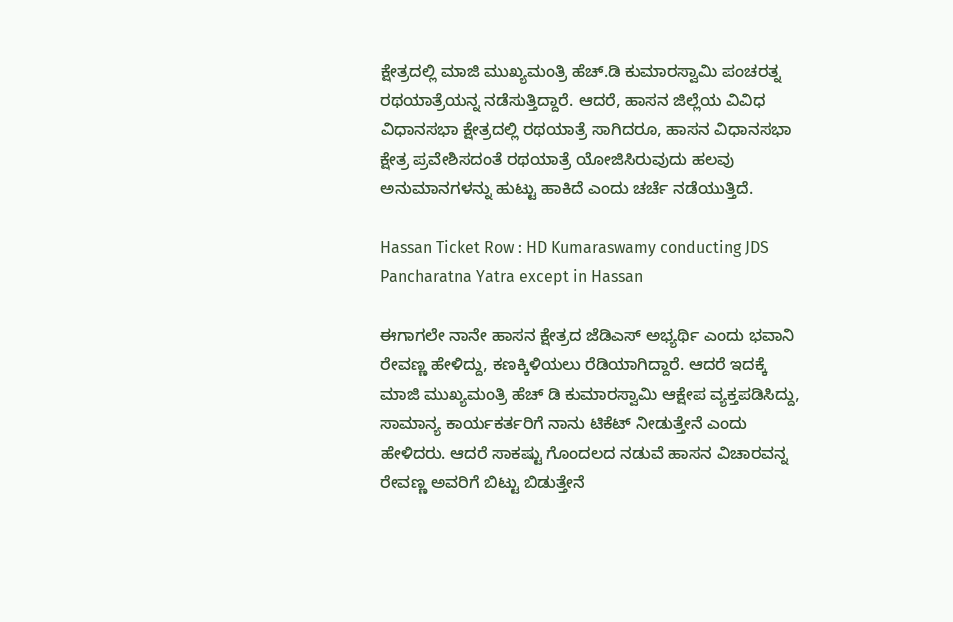ಕ್ಷೇತ್ರದಲ್ಲಿ ಮಾಜಿ ಮುಖ್ಯಮಂತ್ರಿ ಹೆಚ್.ಡಿ ಕುಮಾರಸ್ವಾಮಿ ಪಂಚರತ್ನ ರಥಯಾತ್ರೆಯನ್ನ ನಡೆಸುತ್ತಿದ್ದಾರೆ. ಆದರೆ, ಹಾಸನ ಜಿಲ್ಲೆಯ ವಿವಿಧ ವಿಧಾನಸಭಾ ಕ್ಷೇತ್ರದಲ್ಲಿ ರಥಯಾತ್ರೆ ಸಾಗಿದರೂ, ಹಾಸನ ವಿಧಾನಸಭಾ ಕ್ಷೇತ್ರ ಪ್ರವೇಶಿಸದಂತೆ ರಥಯಾತ್ರೆ ಯೋಜಿಸಿರುವುದು ಹಲವು ಅನುಮಾನಗಳನ್ನು ಹುಟ್ಟು ಹಾಕಿದೆ ಎಂದು ಚರ್ಚೆ ನಡೆಯುತ್ತಿದೆ.

Hassan Ticket Row : HD Kumaraswamy conducting JDS Pancharatna Yatra except in Hassan

ಈಗಾಗಲೇ ನಾನೇ ಹಾಸನ ಕ್ಷೇತ್ರದ ಜೆಡಿಎಸ್ ಅಭ್ಯರ್ಥಿ ಎಂದು ಭವಾನಿ ರೇವಣ್ಣ ಹೇಳಿದ್ದು, ಕಣಕ್ಕಿಳಿಯಲು ರೆಡಿಯಾಗಿದ್ದಾರೆ. ಆದರೆ ಇದಕ್ಕೆ ಮಾಜಿ ಮುಖ್ಯಮಂತ್ರಿ ಹೆಚ್ ಡಿ ಕುಮಾರಸ್ವಾಮಿ ಆಕ್ಷೇಪ ವ್ಯಕ್ತಪಡಿಸಿದ್ದು, ಸಾಮಾನ್ಯ ಕಾರ್ಯಕರ್ತರಿಗೆ ನಾನು ಟಿಕೆಟ್ ನೀಡುತ್ತೇನೆ ಎಂದು ಹೇಳಿದರು. ಆದರೆ ಸಾಕಷ್ಟು ಗೊಂದಲದ ನಡುವೆ ಹಾಸನ ವಿಚಾರವನ್ನ ರೇವಣ್ಣ ಅವರಿಗೆ ಬಿಟ್ಟು ಬಿಡುತ್ತೇನೆ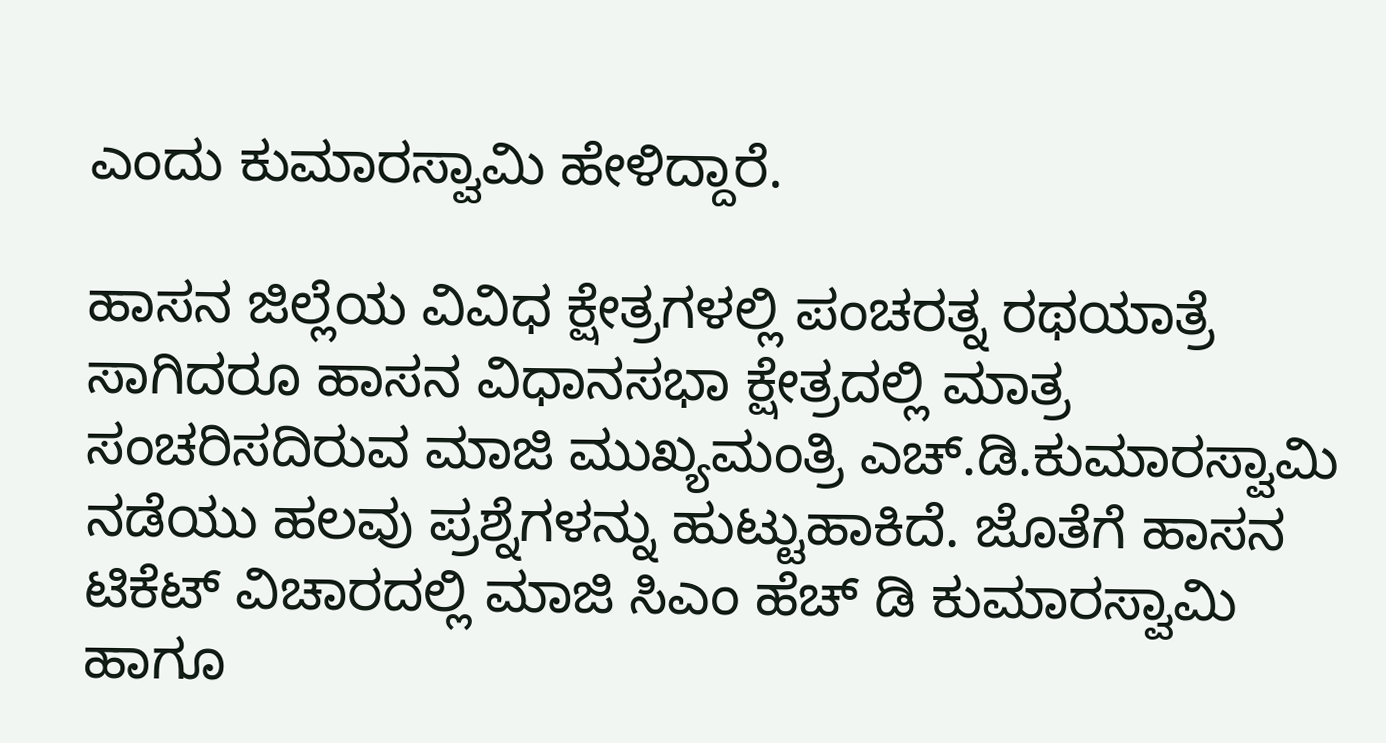ಎಂದು ಕುಮಾರಸ್ವಾಮಿ ಹೇಳಿದ್ದಾರೆ.

ಹಾಸನ ಜಿಲ್ಲೆಯ ವಿವಿಧ ಕ್ಷೇತ್ರಗಳಲ್ಲಿ ಪಂಚರತ್ನ ರಥಯಾತ್ರೆ ಸಾಗಿದರೂ ಹಾಸನ ವಿಧಾನಸಭಾ ಕ್ಷೇತ್ರದಲ್ಲಿ ಮಾತ್ರ ಸಂಚರಿಸದಿರುವ ಮಾಜಿ ಮುಖ್ಯಮಂತ್ರಿ ಎಚ್‌.ಡಿ.ಕುಮಾರಸ್ವಾಮಿ ನಡೆಯು ಹಲವು ಪ್ರಶ್ನೆಗಳನ್ನು ಹುಟ್ಟುಹಾಕಿದೆ. ಜೊತೆಗೆ ಹಾಸನ ಟಿಕೆಟ್ ವಿಚಾರದಲ್ಲಿ ಮಾಜಿ ಸಿಎಂ ಹೆಚ್ ಡಿ ಕುಮಾರಸ್ವಾಮಿ ಹಾಗೂ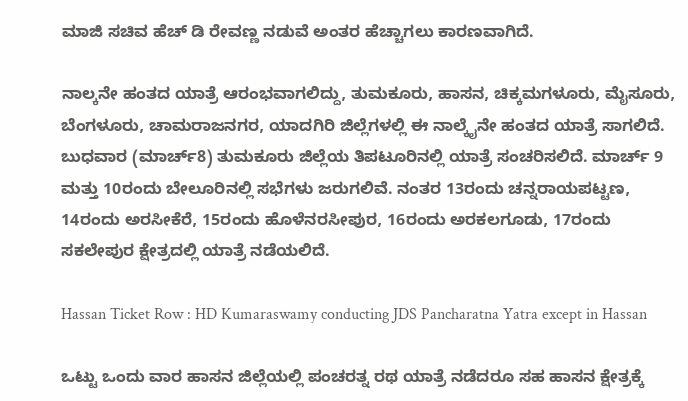ಮಾಜಿ ಸಚಿವ ಹೆಚ್ ಡಿ ರೇವಣ್ಣ ನಡುವೆ ಅಂತರ ಹೆಚ್ಚಾಗಲು ಕಾರಣವಾಗಿದೆ.

ನಾಲ್ಕನೇ ಹಂತದ ಯಾತ್ರೆ ಆರಂಭವಾಗಲಿದ್ದು, ತುಮಕೂರು, ಹಾಸನ, ಚಿಕ್ಕಮಗಳೂರು, ಮೈಸೂರು, ಬೆಂಗಳೂರು, ಚಾಮರಾಜನಗರ, ಯಾದಗಿರಿ ಜಿಲ್ಲೆಗಳಲ್ಲಿ ಈ ನಾಲ್ಕೈನೇ ಹಂತದ ಯಾತ್ರೆ ಸಾಗಲಿದೆ. ಬುಧವಾರ (ಮಾರ್ಚ್8) ತುಮಕೂರು ಜಿಲ್ಲೆಯ ತಿಪಟೂರಿನಲ್ಲಿ ಯಾತ್ರೆ ಸಂಚರಿಸಲಿದೆ. ಮಾರ್ಚ್ 9 ಮತ್ತು 10ರಂದು ಬೇಲೂರಿನಲ್ಲಿ ಸಭೆಗಳು ಜರುಗಲಿವೆ. ನಂತರ 13ರಂದು ಚನ್ನರಾಯಪಟ್ಟಣ, 14ರಂದು ಅರಸೀಕೆರೆ, 15ರಂದು ಹೊಳೆನರಸೀಪುರ, 16ರಂದು ಅರಕಲಗೂಡು, 17ರಂದು ಸಕಲೇಪುರ ಕ್ಷೇತ್ರದಲ್ಲಿ ಯಾತ್ರೆ ನಡೆಯಲಿದೆ.

Hassan Ticket Row : HD Kumaraswamy conducting JDS Pancharatna Yatra except in Hassan

ಒಟ್ಟು ಒಂದು ವಾರ ಹಾಸನ ಜಿಲ್ಲೆಯಲ್ಲಿ ಪಂಚರತ್ನ ರಥ ಯಾತ್ರೆ ನಡೆದರೂ ಸಹ ಹಾಸನ ಕ್ಷೇತ್ರಕ್ಕೆ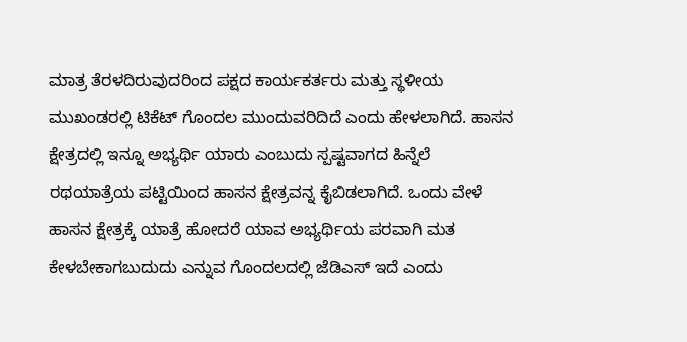ಮಾತ್ರ ತೆರಳದಿರುವುದರಿಂದ ಪಕ್ಷದ ಕಾರ್ಯಕರ್ತರು ಮತ್ತು ಸ್ಥಳೀಯ ಮುಖಂಡರಲ್ಲಿ ಟಿಕೆಟ್‌ ಗೊಂದಲ ಮುಂದುವರಿದಿದೆ ಎಂದು ಹೇಳಲಾಗಿದೆ. ಹಾಸನ ಕ್ಷೇತ್ರದಲ್ಲಿ ಇನ್ನೂ ಅಭ್ಯರ್ಥಿ ಯಾರು ಎಂಬುದು ಸ್ಪಷ್ಟವಾಗದ ಹಿನ್ನೆಲೆ ರಥಯಾತ್ರೆಯ ಪಟ್ಟಿಯಿಂದ ಹಾಸನ ಕ್ಷೇತ್ರವನ್ನ ಕೈಬಿಡಲಾಗಿದೆ. ಒಂದು ವೇಳೆ ಹಾಸನ ಕ್ಷೇತ್ರಕ್ಕೆ ಯಾತ್ರೆ ಹೋದರೆ ಯಾವ ಅಭ್ಯರ್ಥಿಯ ಪರವಾಗಿ ಮತ ಕೇಳಬೇಕಾಗಬುದುದು ಎನ್ನುವ ಗೊಂದಲದಲ್ಲಿ ಜೆಡಿಎಸ್ ಇದೆ ಎಂದು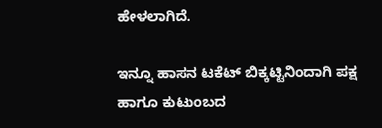ಹೇಳಲಾಗಿದೆ.

ಇನ್ನೂ ಹಾಸನ ಟಕೆಟ್ ಬಿಕ್ಕಟ್ಟಿನಿಂದಾಗಿ ಪಕ್ಷ ಹಾಗೂ ಕುಟುಂಬದ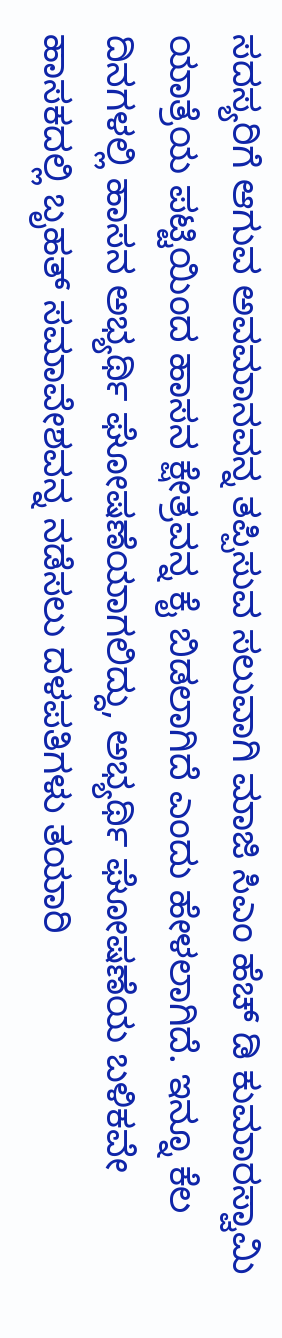ಸದಸ್ಯರಿಗೆ ಆಗುವ ಅವಮಾನವನ್ನ ತಪ್ಪಿಸುವ ಸಲುವಾಗಿ ಮಾಜಿ ಸಿಎಂ ಹೆಚ್ ಡಿ ಕುಮಾರಸ್ವಾಮಿ ಯಾತ್ರೆಯ ಪಟ್ಟಿಯಿಂದ ಹಾಸನ ಕ್ಷೇತ್ರವನ್ನ ಕೈ ಬಿಡಲಾಗಿದೆ ಎಂದು ಹೇಳಲಾಗಿದೆ. ಇನ್ನೂ ಕೆಲ ದಿನಗಳಲ್ಲಿ ಹಾಸನ ಅಭ್ಯರ್ಥಿ ಘೋ‍ಷಣೆಯಾಗಲಿದ್ದು, ಅಭ್ಯರ್ಥಿ ಘೋಷಣೆಯ ಬಳಿಕವೇ ಹಾಸಕದಲ್ಲಿ ಬೃಹತ್ ಸಮಾವೇಶವನ್ನ ನಡೆಸಲು ದಳಪತಿಗಳು ತಯಾರಿ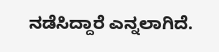ನಡೆಸಿದ್ದಾರೆ ಎನ್ನಲಾಗಿದೆ.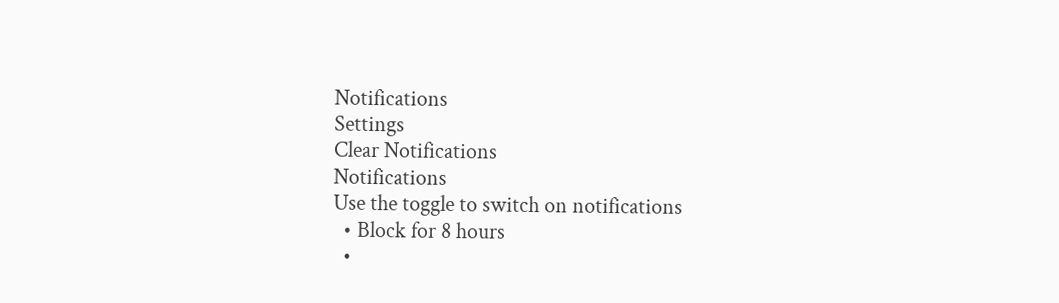Notifications
Settings
Clear Notifications
Notifications
Use the toggle to switch on notifications
  • Block for 8 hours
  •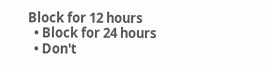Block for 12 hours
  • Block for 24 hours
  • Don't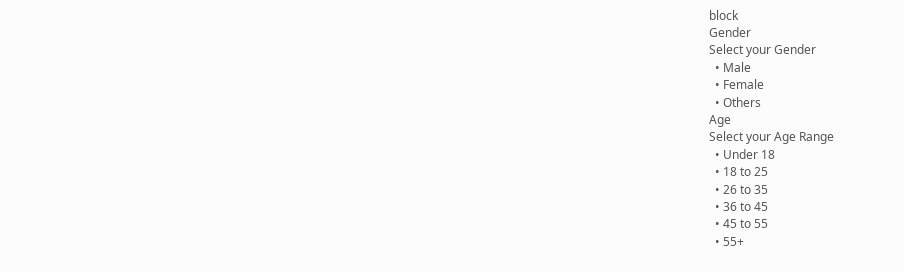block
Gender
Select your Gender
  • Male
  • Female
  • Others
Age
Select your Age Range
  • Under 18
  • 18 to 25
  • 26 to 35
  • 36 to 45
  • 45 to 55
  • 55+